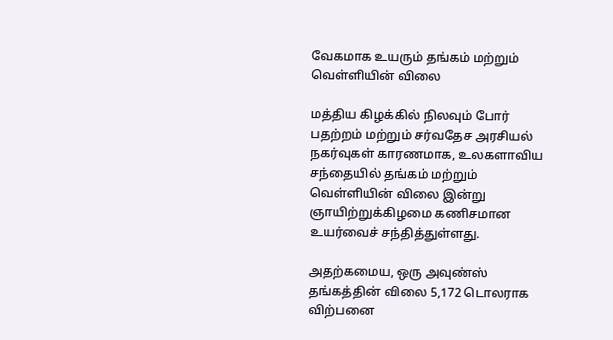வேகமாக உயரும் தங்கம் மற்றும் வெள்ளியின் விலை

மத்திய கிழக்கில் நிலவும் போர் பதற்றம் மற்றும் சர்வதேச அரசியல் நகர்வுகள் காரணமாக, உலகளாவிய சந்தையில் தங்கம் மற்றும் வெள்ளியின் விலை இன்று ஞாயிற்றுக்கிழமை கணிசமான உயர்வைச் சந்தித்துள்ளது.

அதற்கமைய, ஒரு அவுண்ஸ் தங்கத்தின் விலை 5,172 டொலராக விற்பனை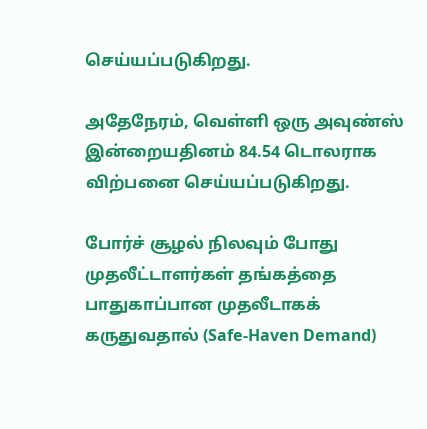செய்யப்படுகிறது.

அதேநேரம், வெள்ளி ஒரு அவுண்ஸ் இன்றையதினம் 84.54 டொலராக விற்பனை செய்யப்படுகிறது.

போர்ச் சூழல் நிலவும் போது முதலீட்டாளர்கள் தங்கத்தை பாதுகாப்பான முதலீடாகக் கருதுவதால் (Safe-Haven Demand)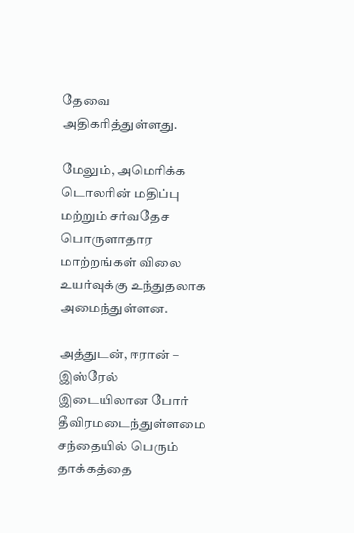தேவை அதிகரித்துள்ளது.

மேலும், அமெரிக்க டொலரின் மதிப்பு மற்றும் சர்வதேச பொருளாதார மாற்றங்கள் விலை உயர்வுக்கு உந்துதலாக அமைந்துள்ளன.

அத்துடன், ஈரான் – இஸ்ரேல் இடையிலான போர் தீவிரமடைந்துள்ளமை சந்தையில் பெரும் தாக்கத்தை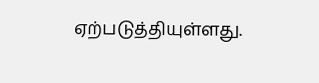ஏற்படுத்தியுள்ளது.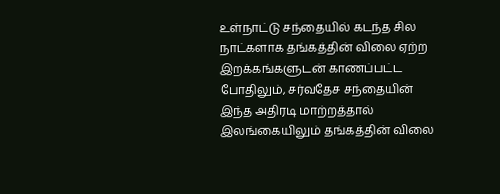உள்நாட்டு சந்தையில் கடந்த சில நாட்களாக தங்கத்தின் விலை ஏற்ற இறக்கங்களுடன் காணப்பட்ட போதிலும், சர்வதேச சந்தையின் இந்த அதிரடி மாற்றத்தால் இலங்கையிலும் தங்கத்தின் விலை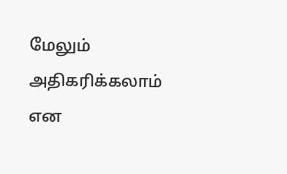மேலும் அதிகரிக்கலாம் என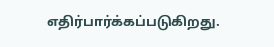எதிர்பார்க்கப்படுகிறது.